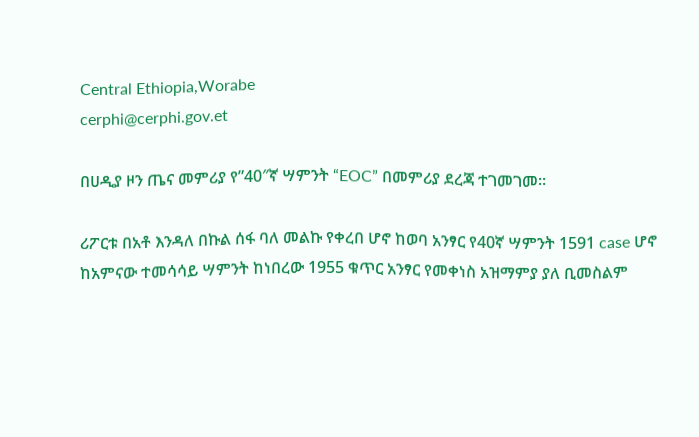Central Ethiopia,Worabe
cerphi@cerphi.gov.et

በሀዲያ ዞን ጤና መምሪያ የ”40″ኛ ሣምንት “EOC” በመምሪያ ደረጃ ተገመገመ።

ሪፖርቱ በአቶ እንዳለ በኩል ሰፋ ባለ መልኩ የቀረበ ሆኖ ከወባ አንፃር የ40ኛ ሣምንት 1591 case ሆኖ ከአምናው ተመሳሳይ ሣምንት ከነበረው 1955 ቁጥር አንፃር የመቀነስ አዝማምያ ያለ ቢመስልም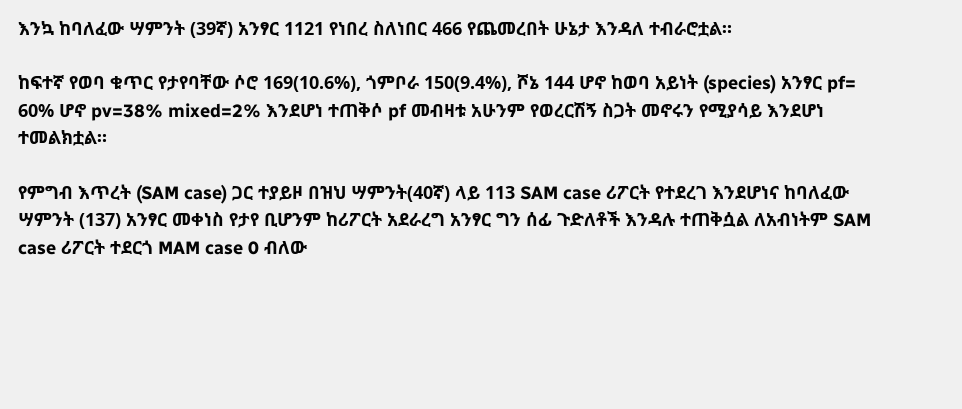እንኳ ከባለፈው ሣምንት (39ኛ) አንፃር 1121 የነበረ ስለነበር 466 የጨመረበት ሁኔታ እንዳለ ተብራሮቷል።

ከፍተኛ የወባ ቁጥር የታየባቸው ሶሮ 169(10.6%), ጎምቦራ 150(9.4%), ሾኔ 144 ሆኖ ከወባ አይነት (species) አንፃር pf= 60% ሆኖ pv=38% mixed=2% እንደሆነ ተጠቅሶ pf መብዛቱ አሁንም የወረርሽኝ ስጋት መኖሩን የሚያሳይ እንደሆነ ተመልክቷል።

የምግብ እጥረት (SAM case) ጋር ተያይዞ በዝህ ሣምንት(40ኛ) ላይ 113 SAM case ሪፖርት የተደረገ እንደሆነና ከባለፈው ሣምንት (137) አንፃር መቀነስ የታየ ቢሆንም ከሪፖርት አደራረግ አንፃር ግን ሰፊ ጉድለቶች እንዳሉ ተጠቅሷል ለአብነትም SAM case ሪፖርት ተደርጎ MAM case 0 ብለው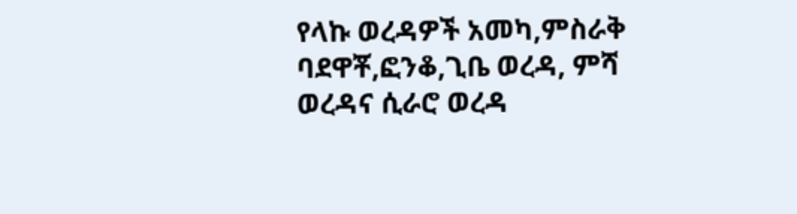የላኩ ወረዳዎች አመካ,ምስራቅ ባደዋቾ,ፎንቆ,ጊቤ ወረዳ, ምሻ ወረዳና ሲራሮ ወረዳ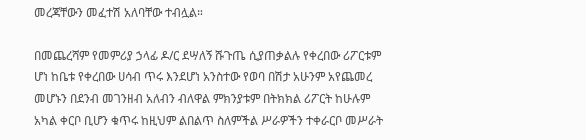መረጃቸውን መፈተሽ አለባቸው ተብሏል።

በመጨረሻም የመምሪያ ኃላፊ ዶ/ር ደሣለኝ ሹጉጤ ሲያጠቃልሉ የቀረበው ሪፖርቱም ሆነ ከቤቱ የቀረበው ሀሳብ ጥሩ እንደሆነ አንስተው የወባ በሽታ አሁንም አየጨመረ መሆኑን በደንብ መገንዘብ አለብን ብለዋል ምክንያቱም በትክክል ሪፖርት ከሁሉም አካል ቀርቦ ቢሆን ቁጥሩ ከዚህም ልበልጥ ስለምችል ሥራዎችን ተቀራርቦ መሥራት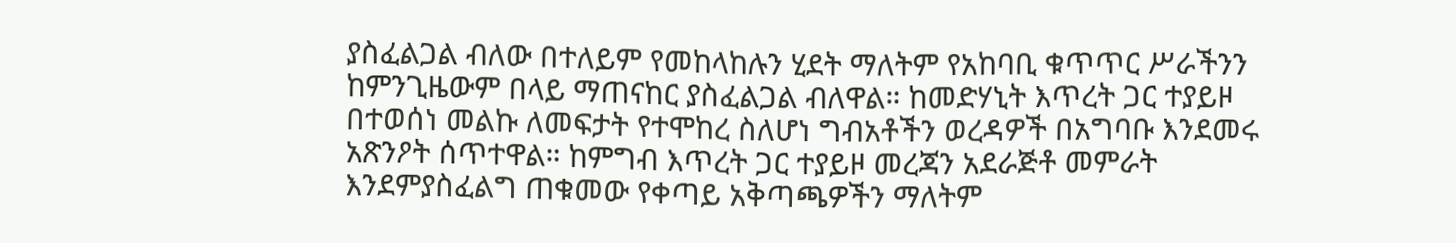ያስፈልጋል ብለው በተለይም የመከላከሉን ሂደት ማለትም የአከባቢ ቁጥጥር ሥራችንን ከምንጊዜውም በላይ ማጠናከር ያስፈልጋል ብለዋል። ከመድሃኒት እጥረት ጋር ተያይዞ በተወሰነ መልኩ ለመፍታት የተሞከረ ስለሆነ ግብአቶችን ወረዳዎች በአግባቡ እንደመሩ አጽንዖት ሰጥተዋል። ከምግብ እጥረት ጋር ተያይዞ መረጃን አደራጅቶ መምራት እንደምያስፈልግ ጠቁመው የቀጣይ አቅጣጫዎችን ማለትም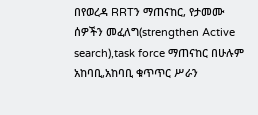በየወረዳ RRTን ማጠናከር, የታመሙ ሰዎችን መፈለግ(strengthen Active search),task force ማጠናከር በሁሉም አከባቢ,አከባቢ ቁጥጥር ሥራን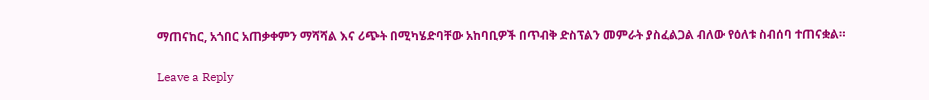ማጠናከር, አጎበር አጠቃቀምን ማሻሻል እና ሪጭት በሚካሄድባቸው አከባቢዎች በጥብቅ ድስፕልን መምራት ያስፈልጋል ብለው የዕለቱ ስብሰባ ተጠናቋል።

Leave a Reply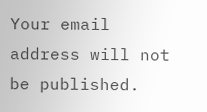Your email address will not be published.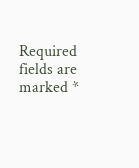Required fields are marked *